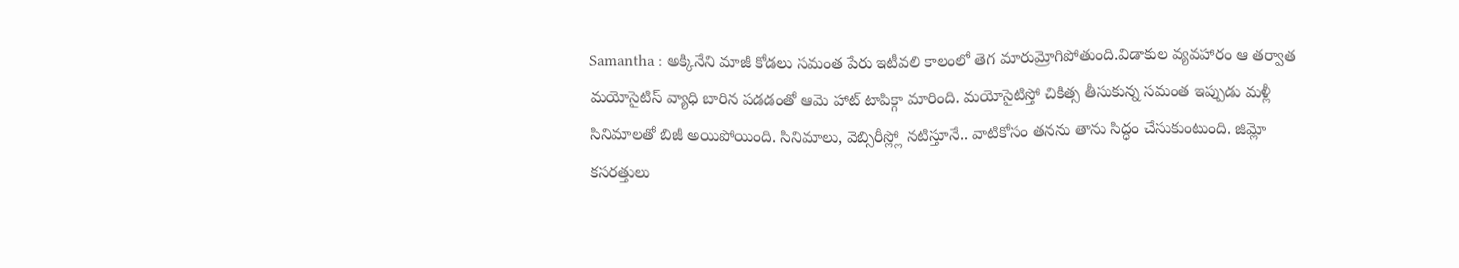Samantha : అక్కినేని మాజీ కోడలు సమంత పేరు ఇటీవలి కాలంలో తెగ మారుమ్రోగిపోతుంది.విడాకుల వ్యవహారం ఆ తర్వాత మయోసైటిస్ వ్యాధి బారిన పడడంతో ఆమె హాట్ టాపిక్గా మారింది. మయోసైటిస్తో చికిత్స తీసుకున్న సమంత ఇప్పుడు మళ్లీ సినిమాలతో బిజీ అయిపోయింది. సినిమాలు, వెబ్సిరీస్ల్లో నటిస్తూనే.. వాటికోసం తనను తాను సిద్ధం చేసుకుంటుంది. జిమ్లో కసరత్తులు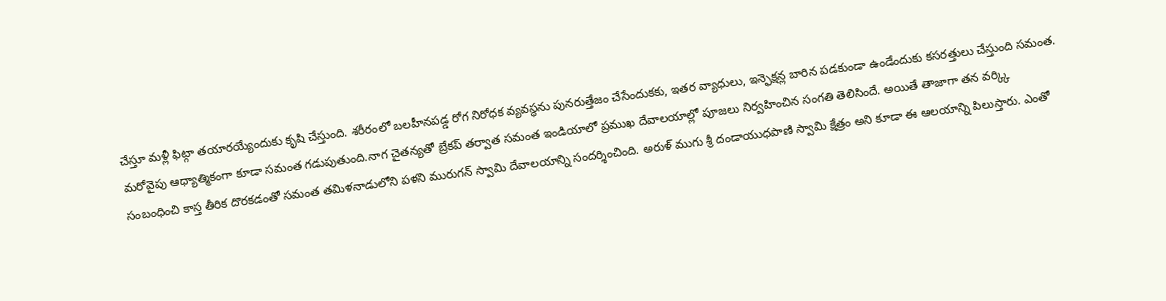చేస్తూ మళ్లీ ఫిట్గా తయారయ్యేందుకు కృషి చేస్తుంది. శరీరంలో బలహీనపడ్డ రోగ నిరోధక వ్యవస్థను పునరుత్తేజం చేసేందుకకు, ఇతర వ్యాధులు, ఇన్ఫెక్షన్ల బారిన పడకుండా ఉండేందుకు కసరత్తులు చేస్తుంది సమంత.
మరోవైపు ఆధ్యాత్మికంగా కూడా సమంత గడుపుతుంది.నాగ చైతన్యతో బ్రేకప్ తర్వాత సమంత ఇండియాలో ప్రముఖ దేవాలయాల్లో పూజలు నిర్వహించిన సంగతి తెలిసిందే. అయితే తాజాగా తన వర్క్కి సంబంధించి కాస్త తీరిక దొరకడంతో సమంత తమిళనాడులోని పళని మురుగన్ స్వామి దేవాలయాన్ని సందర్శించింది. అరుళ్ ముగు శ్రీ దండాయుధపాణి స్వామి క్షేత్రం అని కూడా ఈ ఆలయాన్ని పిలుస్తారు. ఎంతో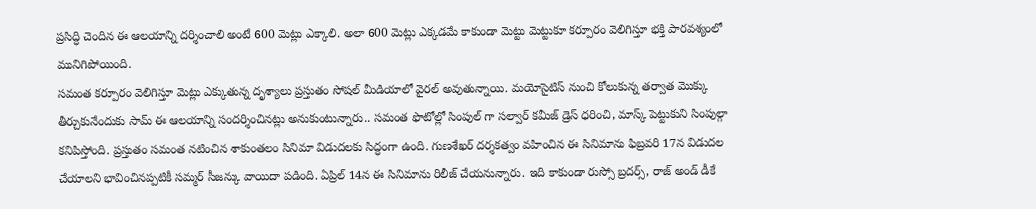ప్రసిద్ధి చెందిన ఈ ఆలయాన్ని దర్శించాలి అంటే 600 మెట్లు ఎక్కాలి. అలా 600 మెట్లు ఎక్కడమే కాకుండా మెట్టు మెట్టుకూ కర్పూరం వెలిగిస్తూ భక్తి పారవశ్యంలో మునిగిపోయింది.
సమంత కర్పూరం వెలిగిస్తూ మెట్లు ఎక్కుతున్న దృశ్యాలు ప్రస్తుతం సోషల్ మీడియాలో వైరల్ అవుతున్నాయి. మయోసైటిస్ నుంచి కోలుకున్న తర్వాత మొక్కు తీర్చుకునేందుకు సామ్ ఈ ఆలయాన్ని సందర్శించినట్లు అనుకుంటున్నారు.. సమంత ఫొటోల్లో సింపుల్ గా సల్వార్ కమీజ్ డ్రెస్ ధరించి, మాస్క్ పెట్టుకుని సింపుల్గా కనిపిస్తోంది. ప్రస్తుతం సమంత నటించిన శాకుంతలం సినిమా విడుదలకు సిద్ధంగా ఉంది. గుణశేఖర్ దర్శకత్వం వహించిన ఈ సినిమాను ఫిబ్రవరి 17న విడుదల చేయాలని భావించినప్పటికీ సమ్మర్ సీజన్కు వాయిదా పడింది. ఏప్రిల్ 14న ఈ సినిమాను రిలీజ్ చేయనున్నారు. ఇది కాకుండా రుస్సో బ్రదర్స్, రాజ్ అండ్ డీకే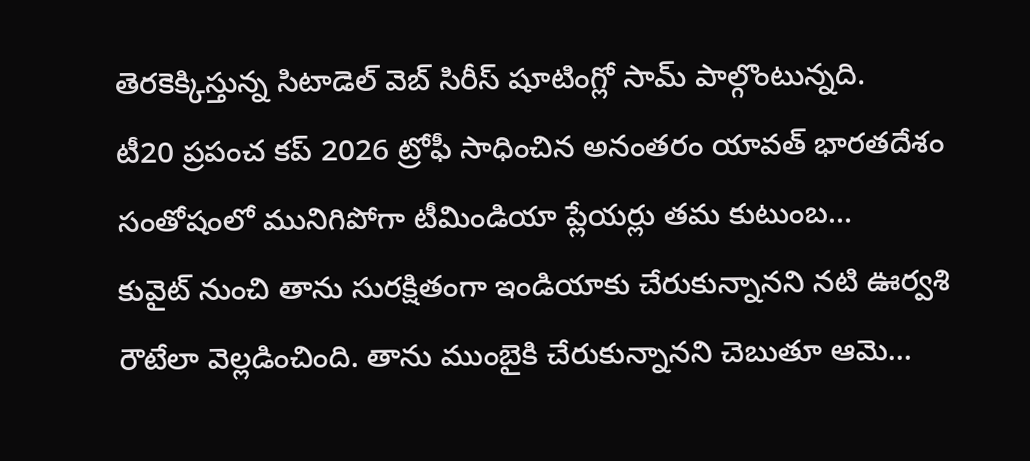తెరకెక్కిస్తున్న సిటాడెల్ వెబ్ సిరీస్ షూటింగ్లో సామ్ పాల్గొంటున్నది.
టీ20 ప్రపంచ కప్ 2026 ట్రోఫీ సాధించిన అనంతరం యావత్ భారతదేశం సంతోషంలో మునిగిపోగా టీమిండియా ప్లేయర్లు తమ కుటుంబ…
కువైట్ నుంచి తాను సురక్షితంగా ఇండియాకు చేరుకున్నానని నటి ఊర్వశి రౌటేలా వెల్లడించింది. తాను ముంబైకి చేరుకున్నానని చెబుతూ ఆమె…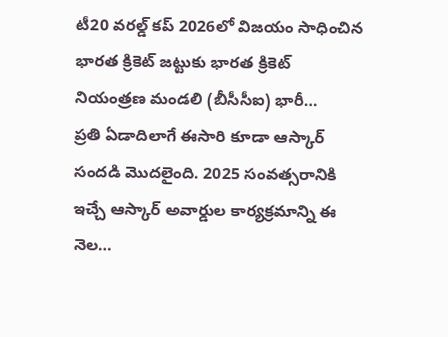టీ20 వరల్డ్ కప్ 2026లో విజయం సాధించిన భారత క్రికెట్ జట్టుకు భారత క్రికెట్ నియంత్రణ మండలి (బీసీసీఐ) భారీ…
ప్రతి ఏడాదిలాగే ఈసారి కూడా ఆస్కార్ సందడి మొదలైంది. 2025 సంవత్సరానికి ఇచ్చే ఆస్కార్ అవార్డుల కార్యక్రమాన్ని ఈ నెల…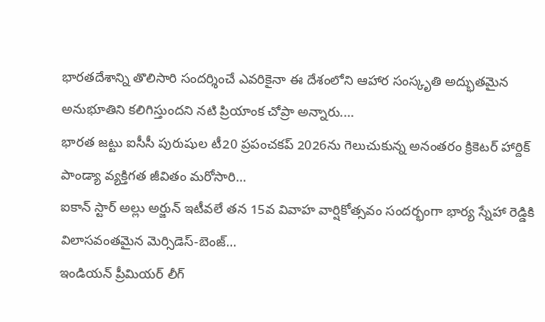భారతదేశాన్ని తొలిసారి సందర్శించే ఎవరికైనా ఈ దేశంలోని ఆహార సంస్కృతి అద్భుతమైన అనుభూతిని కలిగిస్తుందని నటి ప్రియాంక చోప్రా అన్నారు.…
భారత జట్టు ఐసీసీ పురుషుల టీ20 ప్రపంచకప్ 2026ను గెలుచుకున్న అనంతరం క్రికెటర్ హార్దిక్ పాండ్యా వ్యక్తిగత జీవితం మరోసారి…
ఐకాన్ స్టార్ అల్లు అర్జున్ ఇటీవలే తన 15వ వివాహ వార్షికోత్సవం సందర్భంగా భార్య స్నేహా రెడ్డికి విలాసవంతమైన మెర్సిడెస్-బెంజ్…
ఇండియన్ ప్రీమియర్ లీగ్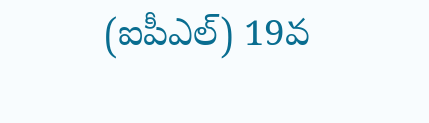(ఐపీఎల్) 19వ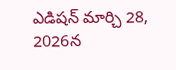ఎడిషన్ మార్చి 28, 2026న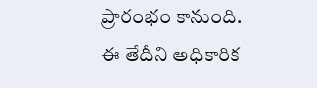ప్రారంభం కానుంది. ఈ తేదీని అధికారిక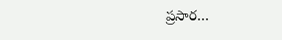ప్రసార…